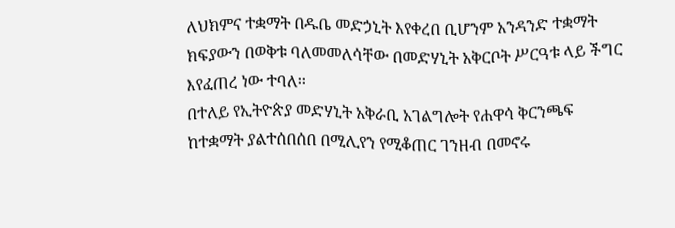ለህክምና ተቋማት በዱቤ መድኃኒት እየቀረበ ቢሆንም አንዳንድ ተቋማት ክፍያውን በወቅቱ ባለመመለሳቸው በመድሃኒት አቅርቦት ሥርዓቱ ላይ ችግር እየፈጠረ ነው ተባለ፡፡
በተለይ የኢትዮጵያ መድሃኒት አቅራቢ አገልግሎት የሐዋሳ ቅርንጫፍ ከተቋማት ያልተሰበሰበ በሚሊየን የሚቆጠር ገንዘብ በመኖሩ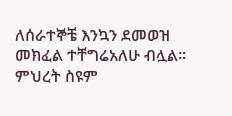ለሰራተኞቼ እንኳን ደመወዝ መክፈል ተቸግሬአለሁ ብሏል፡፡
ምህረት ስዩም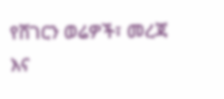የሸገርን ወሬዎች፣ መረጃ እና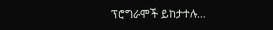ፕሮግራሞች ይከታተሉ…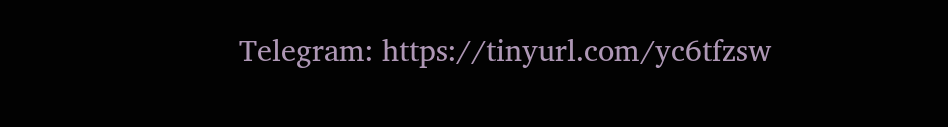Telegram: https://tinyurl.com/yc6tfzsw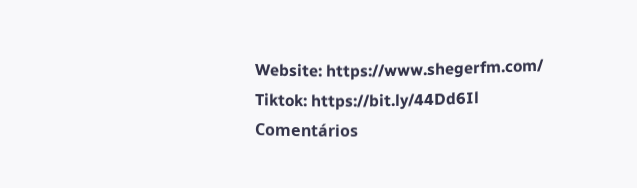Website: https://www.shegerfm.com/
Tiktok: https://bit.ly/44Dd6Il
Comentários